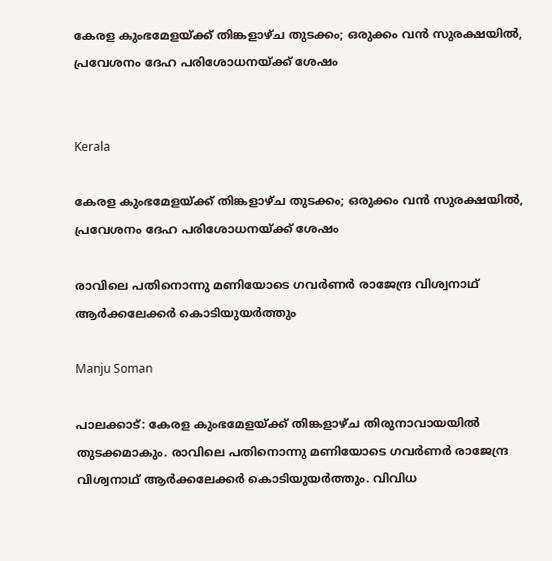കേരള കുംഭമേളയ്ക്ക് തിങ്കളാഴ്ച തുടക്കം; ഒരുക്കം വൻ സുരക്ഷയിൽ, പ്രവേശനം ദേഹ പരിശോധനയ്ക്ക് ശേഷം


Kerala

കേരള കുംഭമേളയ്ക്ക് തിങ്കളാഴ്ച തുടക്കം; ഒരുക്കം വൻ സുരക്ഷയിൽ, പ്രവേശനം ദേഹ പരിശോധനയ്ക്ക് ശേഷം

രാവിലെ പതിനൊന്നു മണിയോടെ ഗവർണർ രാജേന്ദ്ര വിശ്വനാഥ് ആർക്കലേക്കർ കൊടിയുയർത്തും

Manju Soman

പാലക്കാട്: കേരള കുംഭമേളയ്ക്ക് തിങ്കളാഴ്ച തിരുനാവായയിൽ തുടക്കമാകും. രാവിലെ പതിനൊന്നു മണിയോടെ ഗവർണർ രാജേന്ദ്ര വിശ്വനാഥ് ആർക്കലേക്കർ കൊടിയുയർത്തും. വിവിധ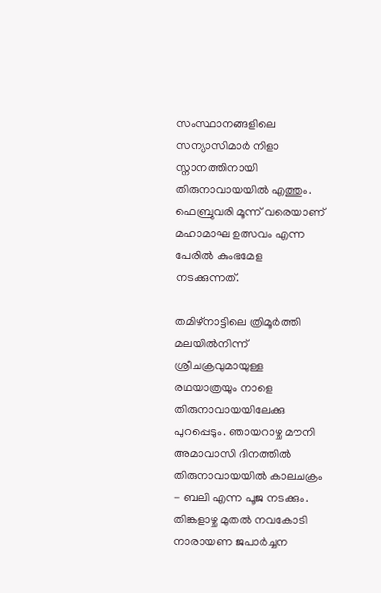സംസ്ഥാനങ്ങളിലെ സന്യാസിമാർ നിളാ സ്നാനത്തിനായി തിരുനാവായയിൽ എത്തും. ഫെബ്രുവരി മൂന്ന് വരെയാണ് മഹാമാഘ ഉത്സവം എന്ന പേരിൽ കുംഭമേള നടക്കുന്നത്.

തമിഴ്നാട്ടിലെ ത്രിമൂർത്തി മലയിൽനിന്ന് ശ്രീചക്രവുമായുള്ള രഥയാത്രയും നാളെ തിരുനാവായയിലേക്കു പുറപ്പെടും. ഞായറാഴ്ച മൗനി അമാവാസി ദിനത്തിൽ തിരുനാവായയിൽ കാലചക്രം - ബലി എന്ന പൂജ നടക്കും. തിങ്കളാഴ്ച മുതൽ നവകോടി നാരായണ ജപാർച്ചന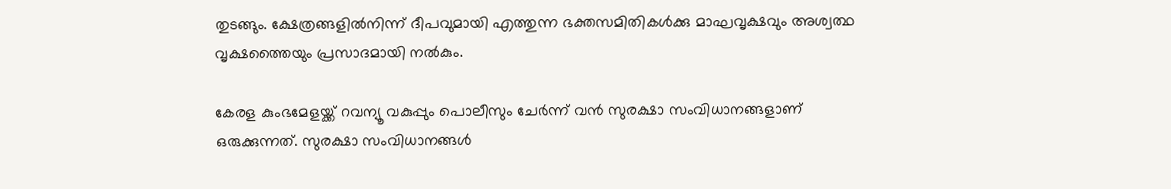തുടങ്ങും. ക്ഷേത്രങ്ങളിൽനിന്ന് ദീപവുമായി എത്തുന്ന ഭക്തസമിതികൾക്കു മാഘവൃക്ഷവും അശ്വത്ഥ വൃക്ഷത്തൈയും പ്രസാദമായി നൽകും.

കേരള കുംഭമേളയ്ക്ക് റവന്യൂ വകുപ്പും പൊലീസും ചേർന്ന് വൻ സുരക്ഷാ സംവിധാനങ്ങളാണ് ഒരുക്കുന്നത്. സുരക്ഷാ സംവിധാനങ്ങൾ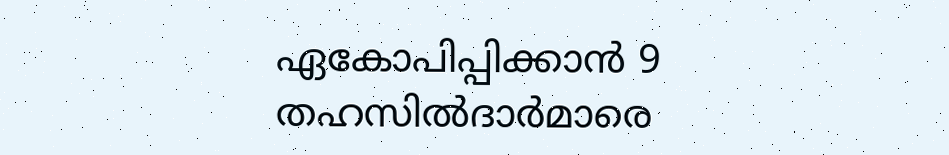ഏകോപിപ്പിക്കാൻ 9 തഹസിൽദാർമാരെ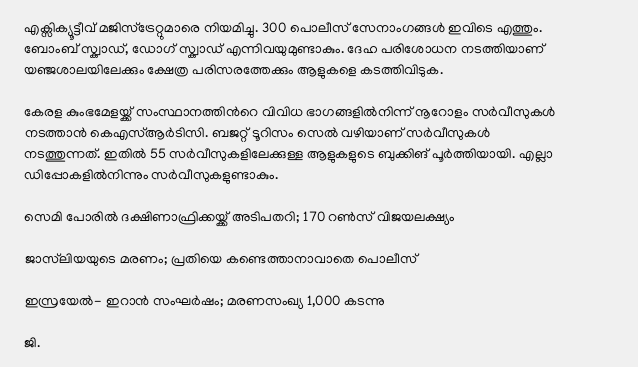എക്സിക്യൂട്ടീവ് മജിസ്ട്രേറ്റുമാരെ നിയമിച്ചു. 300 പൊലീസ് സേനാംഗങ്ങൾ ഇവിടെ എത്തും. ബോംബ് സ്ക്വാഡ്, ഡോഗ് സ്ക്വാഡ് എന്നിവയുമുണ്ടാകും. ദേഹ പരിശോധന നടത്തിയാണ് യഞ്ജശാലയിലേക്കും ക്ഷേത്ര പരിസരത്തേക്കും ആളുകളെ കടത്തിവിടുക.

കേരള കുംഭമേളയ്ക്ക് സംസ്ഥാനത്തിന്‍റെ വിവിധ ഭാഗങ്ങളിൽനിന്ന് നൂറോളം സർവീസുകൾ നടത്താൻ കെഎസ്ആർടിസി. ബജറ്റ് ടൂറിസം സെൽ വഴിയാണ് സർവീസുകൾ നടത്തുന്നത്. ഇതിൽ 55 സർവീസുകളിലേക്കുള്ള ആളുകളുടെ ബുക്കിങ് പൂർത്തിയായി. എല്ലാ ഡിപ്പോകളിൽനിന്നും സർവീസുകളുണ്ടാകും.

സെമി പോരിൽ ദക്ഷിണാഫ്രിക്കയ്ക്ക് അടിപതറി; 170 റൺസ് വിജയലക്ഷ‍്യം

ജാസ്‌ലിയയുടെ മരണം; പ്രതിയെ കണ്ടെത്താനാവാതെ പൊലീസ്

ഇസ്രയേൽ- ഇറാൻ സംഘർഷം; മരണസംഖ‍്യ‍ 1,000 കടന്നു

ജി.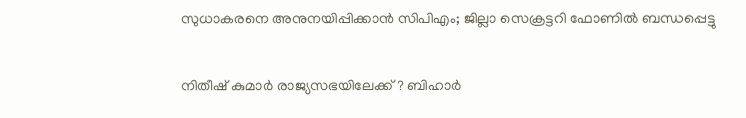സുധാകരനെ അനുനയിപ്പിക്കാൻ സിപിഎം; ജില്ലാ സെക്രട്ടറി ഫോണിൽ ബന്ധപ്പെട്ടു

നിതീഷ് കുമാർ രാജ‍്യസഭയിലേക്ക്? ബിഹാർ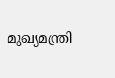മുഖ‍്യമന്ത്രി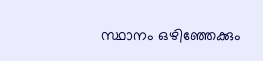സ്ഥാനം ഒഴിഞ്ഞേക്കും